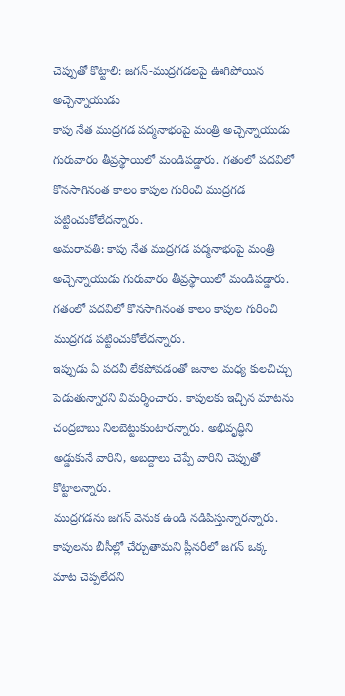చెప్పుతో కొట్టాలి: జగన్-ముద్రగడలపై ఊగిపోయిన అచ్చెన్నాయుడు
కాపు నేత ముద్రగడ పద్మనాభంపై మంత్రి అచ్చెన్నాయుడు గురువారం తీవ్రస్థాయిలో మండిపడ్డారు. గతంలో పదవిలో కొనసాగినంత కాలం కాపుల గురించి ముద్రగడ పట్టించుకోలేదన్నారు.
అమరావతి: కాపు నేత ముద్రగడ పద్మనాభంపై మంత్రి అచ్చెన్నాయుడు గురువారం తీవ్రస్థాయిలో మండిపడ్డారు. గతంలో పదవిలో కొనసాగినంత కాలం కాపుల గురించి ముద్రగడ పట్టించుకోలేదన్నారు.
ఇప్పుడు ఏ పదవీ లేకపోవడంతో జనాల మధ్య కులచిచ్చు పెడుతున్నారని విమర్శించారు. కాపులకు ఇచ్చిన మాటను చంద్రబాబు నిలబెట్టుకుంటారన్నారు. అభివృద్ధిని అడ్డుకునే వారిని, అబద్దాలు చెప్పే వారిని చెప్పుతో కొట్టాలన్నారు.
ముద్రగడను జగన్ వెనుక ఉండి నడిపిస్తున్నారన్నారు. కాపులను బీసీల్లో చేర్చుతామని ప్లీనరీలో జగన్ ఒక్క మాట చెప్పలేదని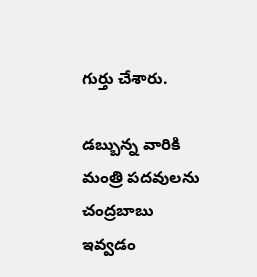గుర్తు చేశారు.

డబ్బున్న వారికి మంత్రి పదవులను చంద్రబాబు ఇవ్వడం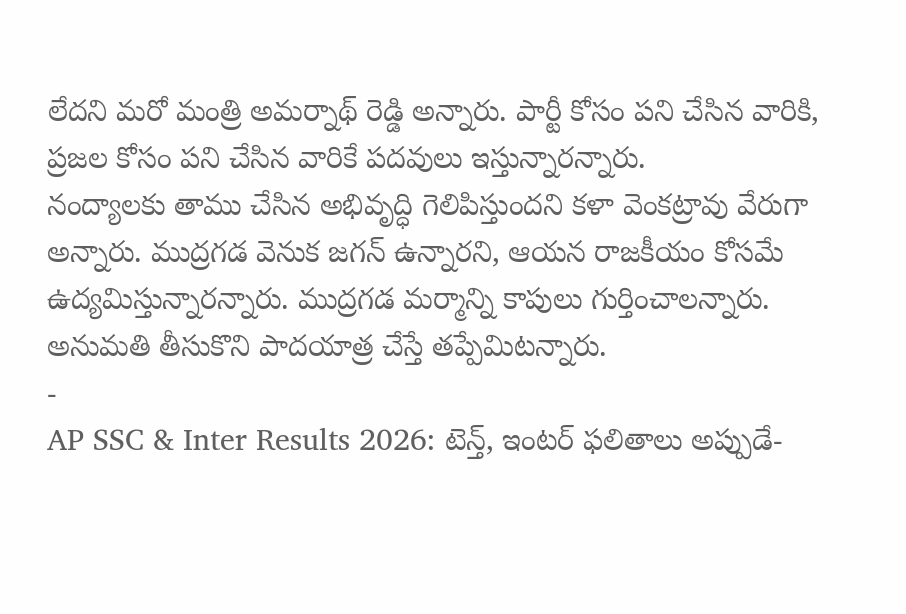లేదని మరో మంత్రి అమర్నాథ్ రెడ్డి అన్నారు. పార్టీ కోసం పని చేసిన వారికి, ప్రజల కోసం పని చేసిన వారికే పదవులు ఇస్తున్నారన్నారు.
నంద్యాలకు తాము చేసిన అభివృద్ధి గెలిపిస్తుందని కళా వెంకట్రావు వేరుగా అన్నారు. ముద్రగడ వెనుక జగన్ ఉన్నారని, ఆయన రాజకీయం కోసమే ఉద్యమిస్తున్నారన్నారు. ముద్రగడ మర్మాన్ని కాపులు గుర్తించాలన్నారు. అనుమతి తీసుకొని పాదయాత్ర చేస్తే తప్పేమిటన్నారు.
-
AP SSC & Inter Results 2026: టెన్త్, ఇంటర్ ఫలితాలు అప్పుడే-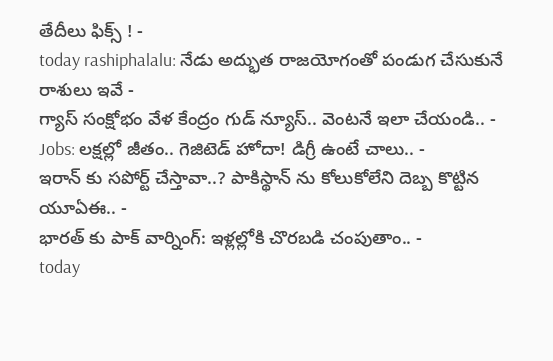తేదీలు ఫిక్స్ ! -
today rashiphalalu: నేడు అద్భుత రాజయోగంతో పండుగ చేసుకునే రాశులు ఇవే -
గ్యాస్ సంక్షోభం వేళ కేంద్రం గుడ్ న్యూస్.. వెంటనే ఇలా చేయండి.. -
Jobs: లక్షల్లో జీతం.. గెజిటెడ్ హోదా! డిగ్రీ ఉంటే చాలు.. -
ఇరాన్ కు సపోర్ట్ చేస్తావా..? పాకిస్థాన్ ను కోలుకోలేని దెబ్బ కొట్టిన యూఏఈ.. -
భారత్ కు పాక్ వార్నింగ్: ఇళ్లల్లోకి చొరబడి చంపుతాం.. -
today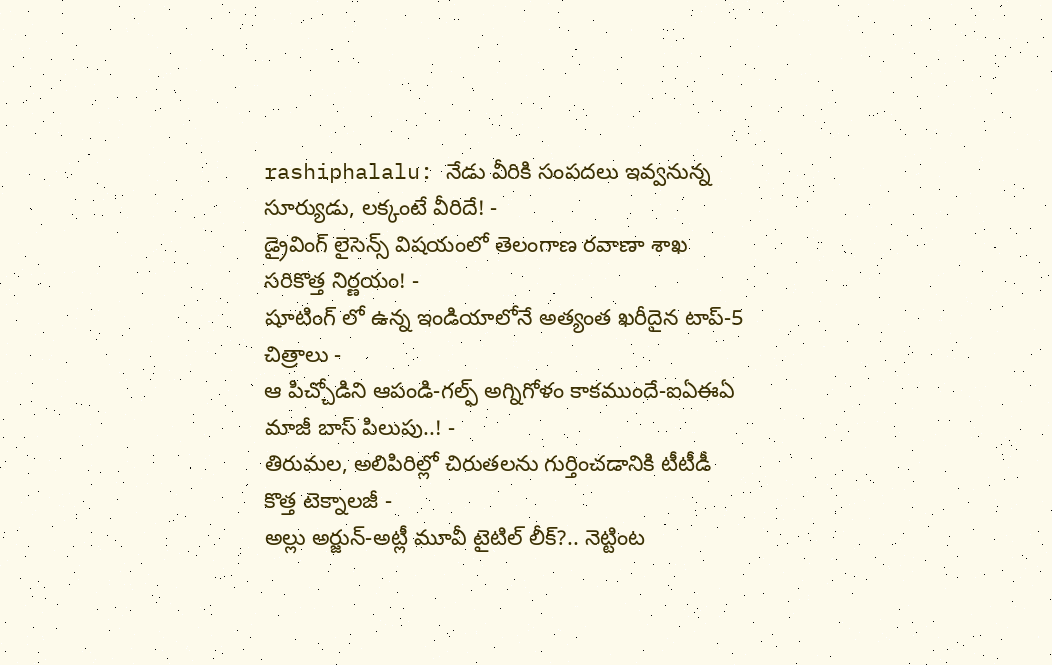rashiphalalu: నేడు వీరికి సంపదలు ఇవ్వనున్న సూర్యుడు, లక్కంటే వీరిదే! -
డ్రైవింగ్ లైసెన్స్ విషయంలో తెలంగాణ రవాణా శాఖ సరికొత్త నిర్ణయం! -
షూటింగ్ లో ఉన్న ఇండియాలోనే అత్యంత ఖరీదైన టాప్-5 చిత్రాలు -
ఆ పిచ్చోడిని ఆపండి-గల్ఫ్ అగ్నిగోళం కాకముందే-ఐఏఈఏ మాజీ బాస్ పిలుపు..! -
తిరుమల, అలిపిరిల్లో చిరుతలను గుర్తించడానికి టీటీడీ కొత్త టెక్నాలజీ -
అల్లు అర్జున్-అట్లీ మూవీ టైటిల్ లీక్?.. నెట్టింట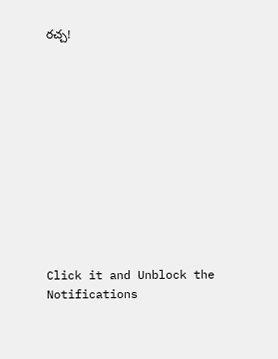రచ్చ!












Click it and Unblock the Notifications